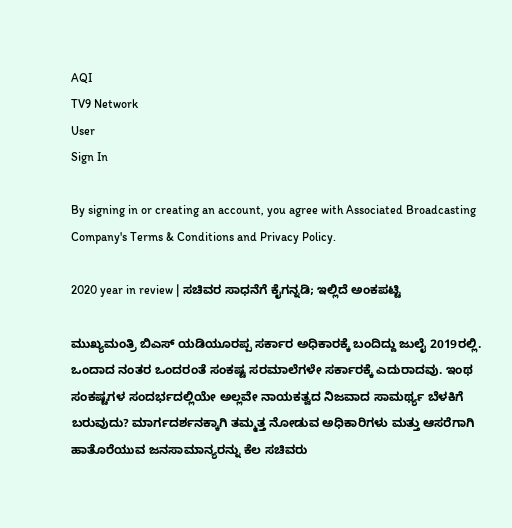AQI
TV9 Network
User
Sign In

By signing in or creating an account, you agree with Associated Broadcasting Company's Terms & Conditions and Privacy Policy.

2020 year in review | ಸಚಿವರ ಸಾಧನೆಗೆ ಕೈಗನ್ನಡಿ; ಇಲ್ಲಿದೆ ಅಂಕಪಟ್ಟಿ

ಮುಖ್ಯಮಂತ್ರಿ ಬಿಎಸ್ ಯಡಿಯೂರಪ್ಪ ಸರ್ಕಾರ ಅಧಿಕಾರಕ್ಕೆ ಬಂದಿದ್ದು ಜುಲೈ 2019ರಲ್ಲಿ. ಒಂದಾದ ನಂತರ ಒಂದರಂತೆ ಸಂಕಷ್ಟ ಸರಮಾಲೆಗಳೇ ಸರ್ಕಾರಕ್ಕೆ ಎದುರಾದವು. ಇಂಥ ಸಂಕಷ್ಟಗಳ ಸಂದರ್ಭದಲ್ಲಿಯೇ ಅಲ್ಲವೇ ನಾಯಕತ್ವದ ನಿಜವಾದ ಸಾಮರ್ಥ್ಯ ಬೆಳಕಿಗೆ ಬರುವುದು? ಮಾರ್ಗದರ್ಶನಕ್ಕಾಗಿ ತಮ್ಮತ್ತ ನೋಡುವ ಅಧಿಕಾರಿಗಳು ಮತ್ತು ಆಸರೆಗಾಗಿ ಹಾತೊರೆಯುವ ಜನಸಾಮಾನ್ಯರನ್ನು ಕೆಲ ಸಚಿವರು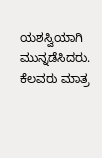ಯಶಸ್ವಿಯಾಗಿ ಮುನ್ನಡೆಸಿದರು. ಕೆಲವರು ಮಾತ್ರ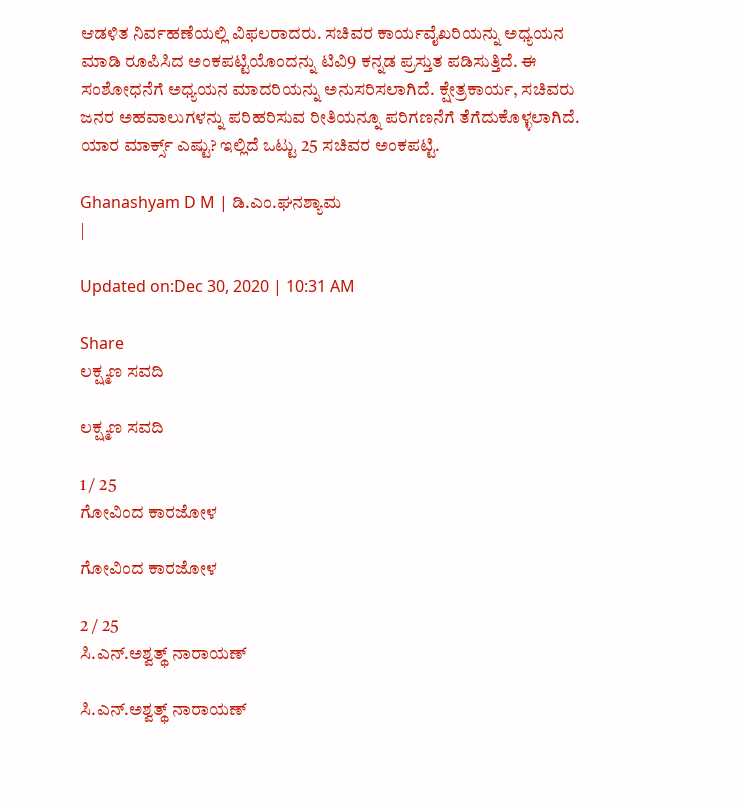ಆಡಳಿತ ನಿರ್ವಹಣೆಯಲ್ಲಿ ವಿಫಲರಾದರು. ಸಚಿವರ ಕಾರ್ಯವೈಖರಿಯನ್ನು ಅಧ್ಯಯನ ಮಾಡಿ ರೂಪಿಸಿದ ಅಂಕಪಟ್ಟಿಯೊಂದನ್ನು ಟಿವಿ9 ಕನ್ನಡ ಪ್ರಸ್ತುತ ಪಡಿಸುತ್ತಿದೆ. ಈ ಸಂಶೋಧನೆಗೆ ಅಧ್ಯಯನ ಮಾದರಿಯನ್ನು ಅನುಸರಿಸಲಾಗಿದೆ. ಕ್ಷೇತ್ರಕಾರ್ಯ, ಸಚಿವರು ಜನರ ಅಹವಾಲುಗಳನ್ನು ಪರಿಹರಿಸುವ ರೀತಿಯನ್ನೂ ಪರಿಗಣನೆಗೆ ತೆಗೆದುಕೊಳ್ಳಲಾಗಿದೆ. ಯಾರ ಮಾರ್ಕ್ಸ್ ಎಷ್ಟು? ಇಲ್ಲಿದೆ ಒಟ್ಟು 25 ಸಚಿವರ ಅಂಕಪಟ್ಟಿ.

Ghanashyam D M | ಡಿ.ಎಂ.ಘನಶ್ಯಾಮ
|

Updated on:Dec 30, 2020 | 10:31 AM

Share
ಲಕ್ಷ್ಮಣ ಸವದಿ

ಲಕ್ಷ್ಮಣ ಸವದಿ

1 / 25
ಗೋವಿಂದ ಕಾರಜೋಳ

ಗೋವಿಂದ ಕಾರಜೋಳ

2 / 25
ಸಿ.ಎನ್.ಅಶ್ವತ್ಥ್ ನಾರಾಯಣ್

ಸಿ.ಎನ್.ಅಶ್ವತ್ಥ್ ನಾರಾಯಣ್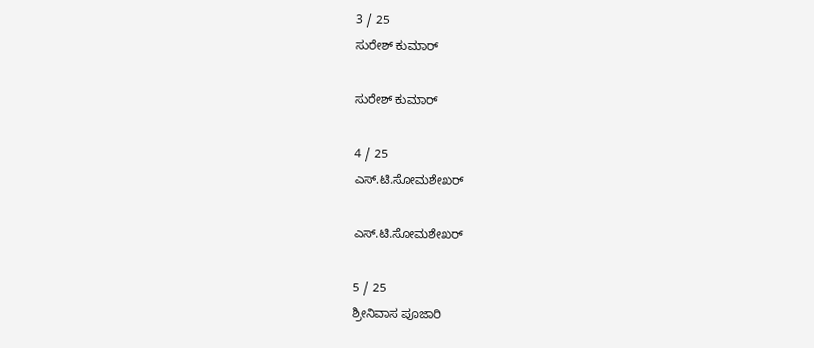3 / 25
ಸುರೇಶ್ ಕುಮಾರ್

ಸುರೇಶ್ ಕುಮಾರ್

4 / 25
ಎಸ್.ಟಿ.ಸೋಮಶೇಖರ್

ಎಸ್.ಟಿ.ಸೋಮಶೇಖರ್

5 / 25
ಶ್ರೀನಿವಾಸ ಪೂಜಾರಿ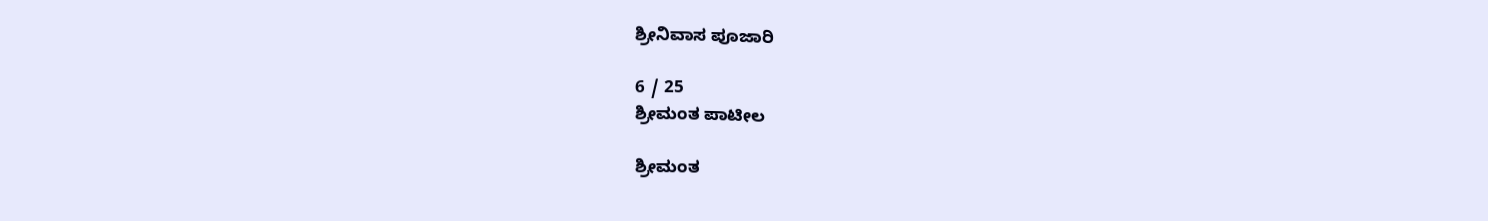ಶ್ರೀನಿವಾಸ ಪೂಜಾರಿ

6 / 25
ಶ್ರೀಮಂತ ಪಾಟೀಲ

ಶ್ರೀಮಂತ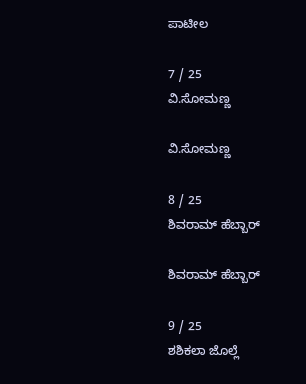ಪಾಟೀಲ

7 / 25
ವಿ.ಸೋಮಣ್ಣ

ವಿ.ಸೋಮಣ್ಣ

8 / 25
ಶಿವರಾಮ್ ಹೆಬ್ಬಾರ್

ಶಿವರಾಮ್ ಹೆಬ್ಬಾರ್

9 / 25
ಶಶಿಕಲಾ ಜೊಲ್ಲೆ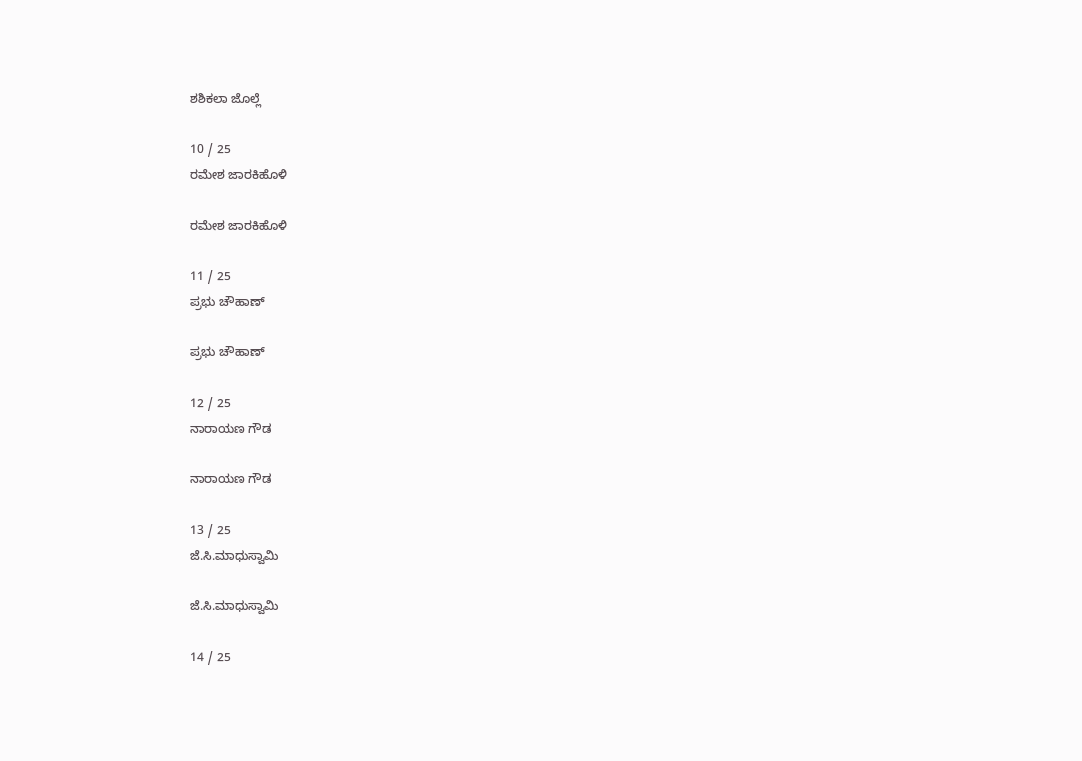ಶಶಿಕಲಾ ಜೊಲ್ಲೆ

10 / 25
ರಮೇಶ ಜಾರಕಿಹೊಳಿ

ರಮೇಶ ಜಾರಕಿಹೊಳಿ

11 / 25
ಪ್ರಭು ಚೌಹಾಣ್

ಪ್ರಭು ಚೌಹಾಣ್

12 / 25
ನಾರಾಯಣ ಗೌಡ

ನಾರಾಯಣ ಗೌಡ

13 / 25
ಜೆ.ಸಿ.ಮಾಧುಸ್ವಾಮಿ

ಜೆ.ಸಿ.ಮಾಧುಸ್ವಾಮಿ

14 / 25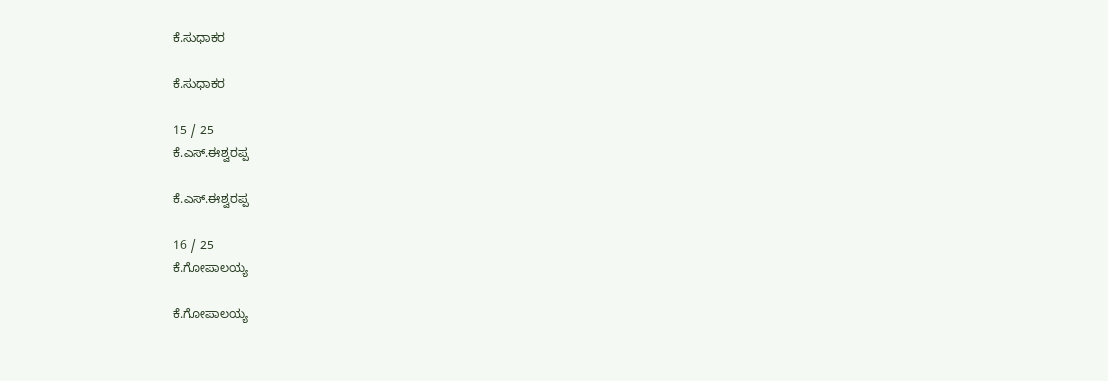ಕೆ.ಸುಧಾಕರ

ಕೆ.ಸುಧಾಕರ

15 / 25
ಕೆ.ಎಸ್.ಈಶ್ವರಪ್ಪ

ಕೆ.ಎಸ್.ಈಶ್ವರಪ್ಪ

16 / 25
ಕೆ.ಗೋಪಾಲಯ್ಯ

ಕೆ.ಗೋಪಾಲಯ್ಯ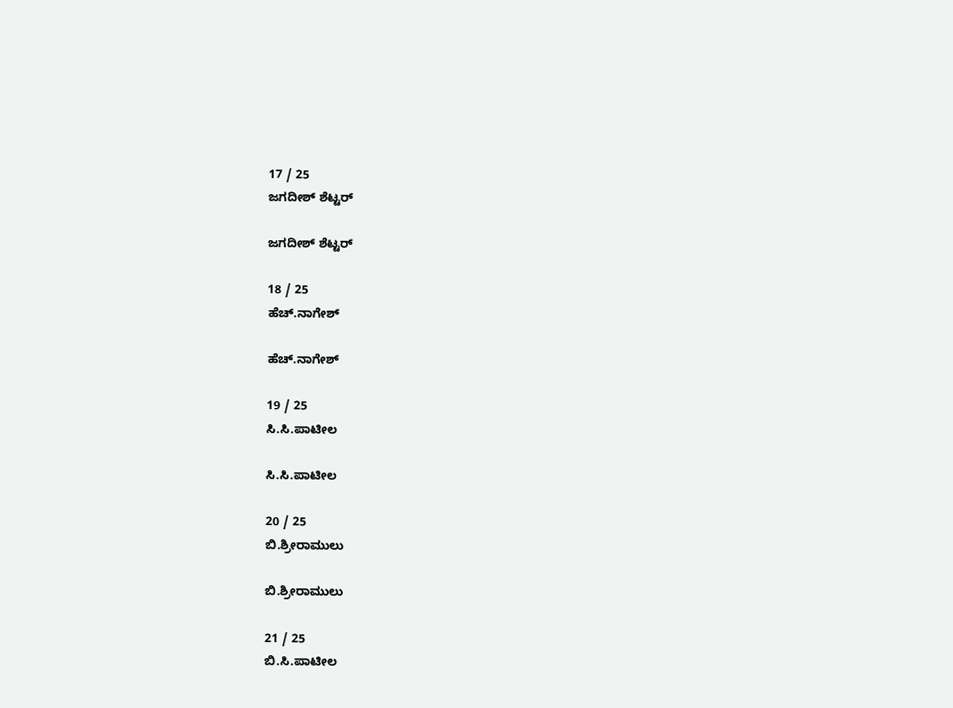17 / 25
ಜಗದೀಶ್ ಶೆಟ್ಟರ್

ಜಗದೀಶ್ ಶೆಟ್ಟರ್

18 / 25
ಹೆಚ್.ನಾಗೇಶ್

ಹೆಚ್.ನಾಗೇಶ್

19 / 25
ಸಿ.ಸಿ.ಪಾಟೀಲ

ಸಿ.ಸಿ.ಪಾಟೀಲ

20 / 25
ಬಿ.ಶ್ರೀರಾಮುಲು

ಬಿ.ಶ್ರೀರಾಮುಲು

21 / 25
ಬಿ.ಸಿ.ಪಾಟೀಲ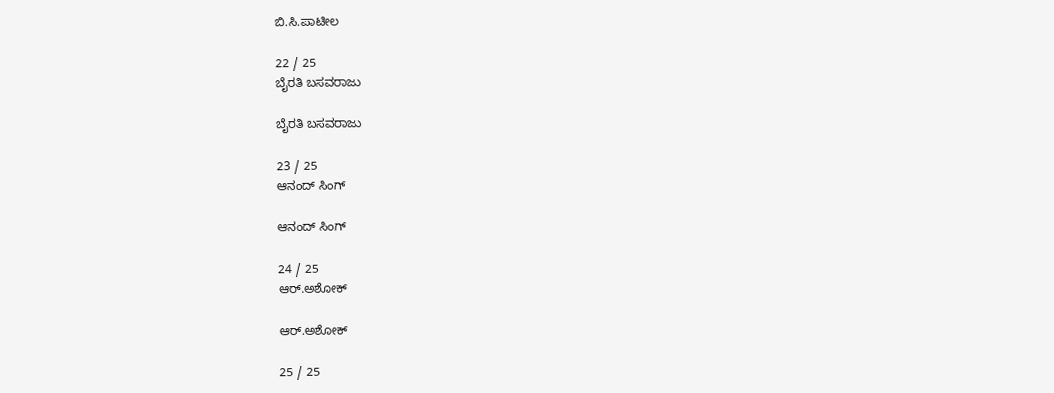ಬಿ.ಸಿ.ಪಾಟೀಲ

22 / 25
ಬೈರತಿ ಬಸವರಾಜು

ಬೈರತಿ ಬಸವರಾಜು

23 / 25
ಆನಂದ್ ಸಿಂಗ್

ಆನಂದ್ ಸಿಂಗ್

24 / 25
ಆರ್.ಅಶೋಕ್

ಆರ್.ಅಶೋಕ್

25 / 25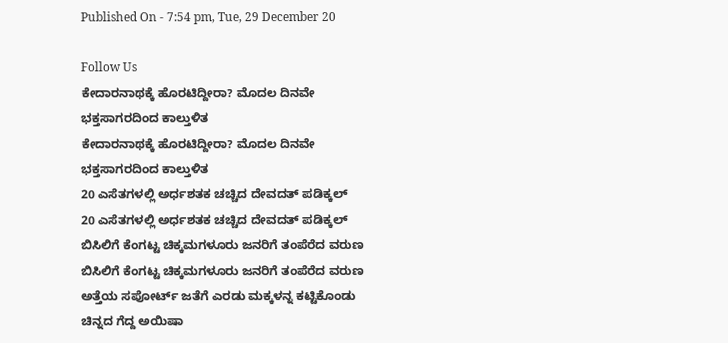Published On - 7:54 pm, Tue, 29 December 20

Follow Us
ಕೇದಾರನಾಥಕ್ಕೆ ಹೊರಟಿದ್ದೀರಾ? ಮೊದಲ ದಿನವೇ ಭಕ್ತಸಾಗರದಿಂದ ಕಾಲ್ತುಳಿತ
ಕೇದಾರನಾಥಕ್ಕೆ ಹೊರಟಿದ್ದೀರಾ? ಮೊದಲ ದಿನವೇ ಭಕ್ತಸಾಗರದಿಂದ ಕಾಲ್ತುಳಿತ
20 ಎಸೆತಗಳಲ್ಲಿ ಅರ್ಧಶತಕ ಚಚ್ಚಿದ ದೇವದತ್ ಪಡಿಕ್ಕಲ್
20 ಎಸೆತಗಳಲ್ಲಿ ಅರ್ಧಶತಕ ಚಚ್ಚಿದ ದೇವದತ್ ಪಡಿಕ್ಕಲ್
ಬಿಸಿಲಿಗೆ ಕೆಂಗಟ್ಟ ಚಿಕ್ಕಮಗಳೂರು ಜನರಿಗೆ ತಂಪೆರೆದ ವರುಣ
ಬಿಸಿಲಿಗೆ ಕೆಂಗಟ್ಟ ಚಿಕ್ಕಮಗಳೂರು ಜನರಿಗೆ ತಂಪೆರೆದ ವರುಣ
ಅತ್ತೆಯ ಸಪೋರ್ಟ್ ಜತೆಗೆ ಎರಡು ಮಕ್ಕಳನ್ನ ಕಟ್ಟಿಕೊಂಡು ಚಿನ್ನದ ಗೆದ್ದ ಅಯಿಷಾ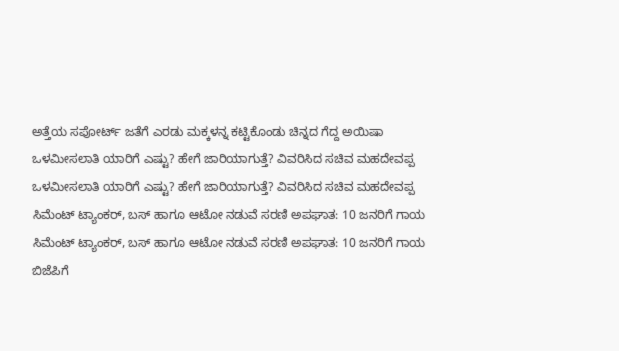ಅತ್ತೆಯ ಸಪೋರ್ಟ್ ಜತೆಗೆ ಎರಡು ಮಕ್ಕಳನ್ನ ಕಟ್ಟಿಕೊಂಡು ಚಿನ್ನದ ಗೆದ್ದ ಅಯಿಷಾ
ಒಳಮೀಸಲಾತಿ ಯಾರಿಗೆ ಎಷ್ಟು? ಹೇಗೆ ಜಾರಿಯಾಗುತ್ತೆ? ವಿವರಿಸಿದ ಸಚಿವ ಮಹದೇವಪ್ಪ
ಒಳಮೀಸಲಾತಿ ಯಾರಿಗೆ ಎಷ್ಟು? ಹೇಗೆ ಜಾರಿಯಾಗುತ್ತೆ? ವಿವರಿಸಿದ ಸಚಿವ ಮಹದೇವಪ್ಪ
ಸಿಮೆಂಟ್ ಟ್ಯಾಂಕರ್, ಬಸ್ ಹಾಗೂ ಆಟೋ ನಡುವೆ ಸರಣಿ ಅಪಘಾತ: 10 ಜನರಿಗೆ ಗಾಯ
ಸಿಮೆಂಟ್ ಟ್ಯಾಂಕರ್, ಬಸ್ ಹಾಗೂ ಆಟೋ ನಡುವೆ ಸರಣಿ ಅಪಘಾತ: 10 ಜನರಿಗೆ ಗಾಯ
ಬಿಜೆಪಿಗೆ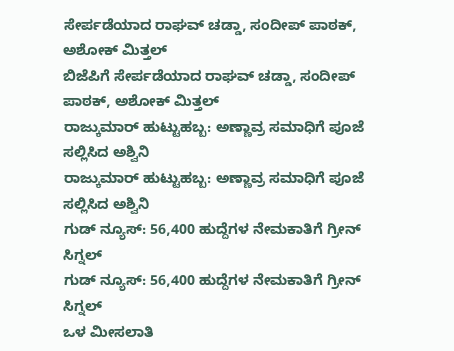ಸೇರ್ಪಡೆಯಾದ ರಾಘವ್ ಚಡ್ಡಾ, ಸಂದೀಪ್ ಪಾಠಕ್, ಅಶೋಕ್ ಮಿತ್ತಲ್
ಬಿಜೆಪಿಗೆ ಸೇರ್ಪಡೆಯಾದ ರಾಘವ್ ಚಡ್ಡಾ, ಸಂದೀಪ್ ಪಾಠಕ್, ಅಶೋಕ್ ಮಿತ್ತಲ್
ರಾಜ್ಕುಮಾರ್ ಹುಟ್ಟುಹಬ್ಬ: ಅಣ್ಣಾವ್ರ ಸಮಾಧಿಗೆ ಪೂಜೆ ಸಲ್ಲಿಸಿದ ಅಶ್ವಿನಿ
ರಾಜ್ಕುಮಾರ್ ಹುಟ್ಟುಹಬ್ಬ: ಅಣ್ಣಾವ್ರ ಸಮಾಧಿಗೆ ಪೂಜೆ ಸಲ್ಲಿಸಿದ ಅಶ್ವಿನಿ
ಗುಡ್ ನ್ಯೂಸ್: 56,400 ಹುದ್ದೆಗಳ ನೇಮಕಾತಿಗೆ ಗ್ರೀನ್ ಸಿಗ್ನಲ್
ಗುಡ್ ನ್ಯೂಸ್: 56,400 ಹುದ್ದೆಗಳ ನೇಮಕಾತಿಗೆ ಗ್ರೀನ್ ಸಿಗ್ನಲ್
ಒಳ ಮೀಸಲಾತಿ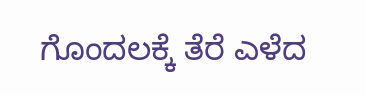ಗೊಂದಲಕ್ಕೆ ತೆರೆ ಎಳೆದ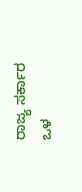ರಾಜ್ಯ ಸರ್ಕಾರ
ಒಳ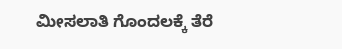ಮೀಸಲಾತಿ ಗೊಂದಲಕ್ಕೆ ತೆರೆ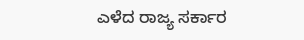ಎಳೆದ ರಾಜ್ಯ ಸರ್ಕಾರ